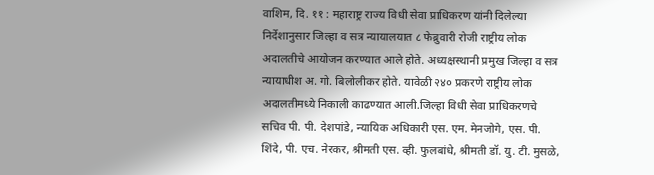वाशिम, दि. ११ : महाराष्ट्र राज्य विधी सेवा प्राधिकरण यांनी दिलेल्या निर्देशानुसार जिल्हा व सत्र न्यायालयात ८ फेब्रुवारी रोजी राष्ट्रीय लोक अदालतीचे आयोजन करण्यात आले होते. अध्यक्षस्थानी प्रमुख जिल्हा व सत्र न्यायाधीश अ. गो. बिलोलीकर होते. यावेळी २४० प्रकरणे राष्ट्रीय लोक अदालतीमध्ये निकाली काढण्यात आली.जिल्हा विधी सेवा प्राधिकरणचे सचिव पी. पी. देशपांडे, न्यायिक अधिकारी एस. एम. मेनजोगे, एस. पी. शिंदे, पी. एच. नेरकर, श्रीमती एस. व्ही. फुलबांधे, श्रीमती डॉ. यु. टी. मुसळे,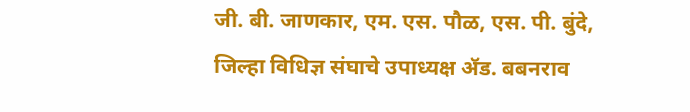जी. बी. जाणकार, एम. एस. पौळ, एस. पी. बुंदे, जिल्हा विधिज्ञ संघाचे उपाध्यक्ष ॲड. बबनराव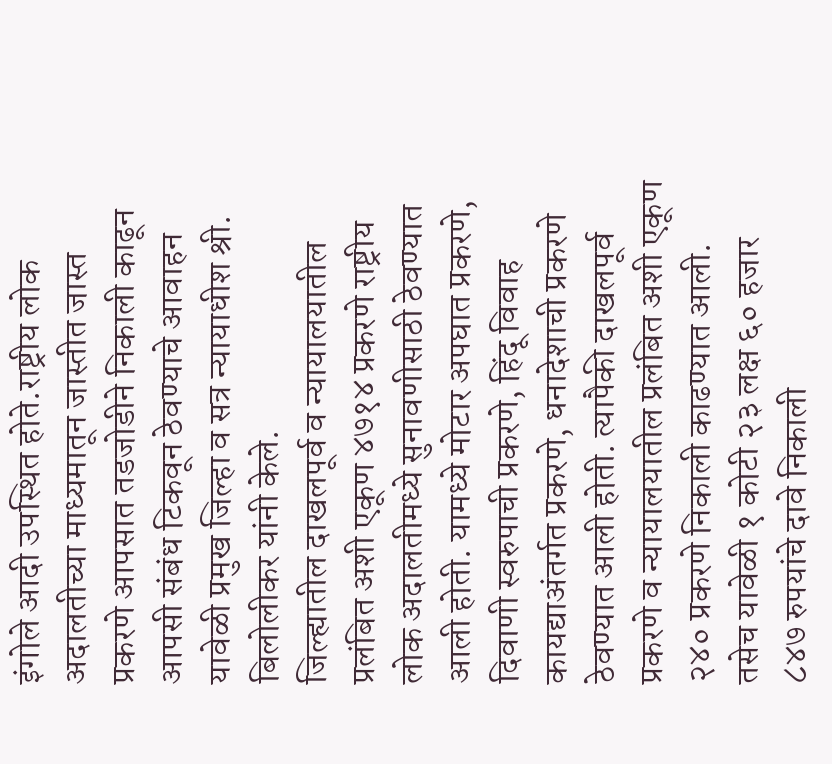इंगोले आदी उपस्थित होते.राष्ट्रीय लोक अदालतीच्या माध्यमातून जास्तीत जास्त प्रकरणे आपसात तडजोडीने निकाली काढून आपसी संबंध टिकवून ठेवण्याचे आवाहन यावेळी प्रमुख जिल्हा व सत्र न्यायाधीश श्री. बिलोलीकर यांनी केले.
जिल्ह्यातील दाखलपूर्व व न्यायालयातील प्रलंबित अशी एकूण ४७१४ प्रकरणे राष्ट्रीय लोक अदालतीमध्ये सुनावणीसाठी ठेवण्यात आली होती. यामध्ये मोटार अपघात प्रकरणे, दिवाणी स्वरुपाची प्रकरणे, हिंदू विवाह कायद्याअंतर्गत प्रकरणे, धनादेशाची प्रकरणे ठेवण्यात आली होती. त्यापैकी दाखलपूर्व प्रकरणे व न्यायालयातील प्रलंबित अशी एकूण २४० प्रकरणे निकाली काढण्यात आली. तसेच यावेळी १ कोटी २३ लक्ष ६० हजार ८४७ रुपयांचे दावे निकाली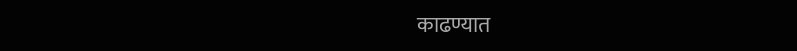काढण्यात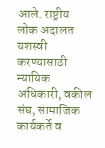आले. राष्ट्रीय लोक अदालत यशस्वी करण्यासाठी न्यायिक अधिकारी, वकील संघ, सामाजिक कार्यकर्ते व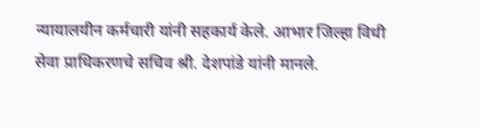न्यायालयीन कर्मचारी यांनी सहकार्य केले. आभार जिल्हा विधी सेवा प्राधिकरणचे सचिव श्री. देशपांडे यांनी मानले.